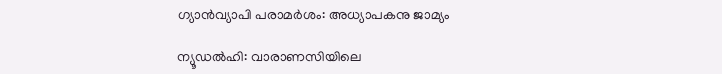ഗ്യാന്‍വ്യാപി പരാമര്‍ശം: അധ്യാപകനു ജാമ്യം

ന്യൂഡല്‍ഹി: വാരാണസിയിലെ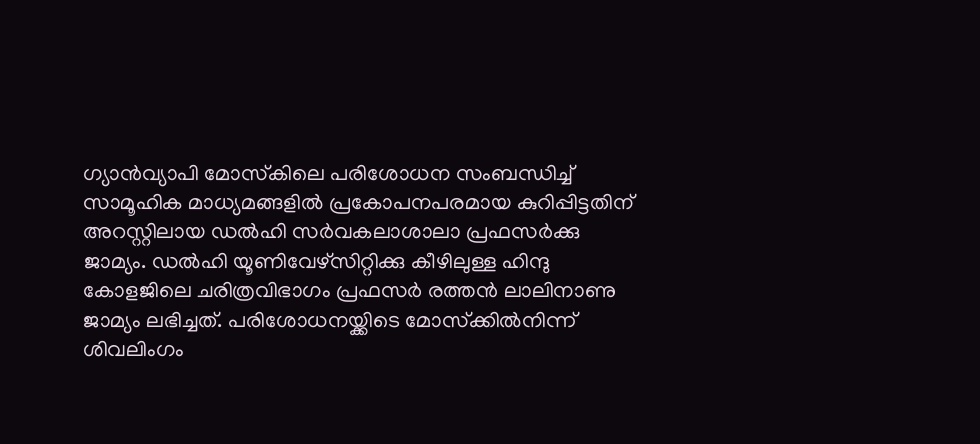ഗ്യാന്‍വ്യാപി മോസ്‌കിലെ പരിശോധന സംബന്ധിച്ച് സാമൂഹിക മാധ്യമങ്ങളില്‍ പ്രകോപനപരമായ കുറിപ്പിട്ടതിന് അറസ്റ്റിലായ ഡല്‍ഹി സര്‍വകലാശാലാ പ്രഫസര്‍ക്കു ജാമ്യം. ഡല്‍ഹി യൂണിവേഴ്സിറ്റിക്കു കീഴിലുള്ള ഹിന്ദു കോളജിലെ ചരിത്രവിഭാഗം പ്രഫസര്‍ രത്തന്‍ ലാലിനാണു ജാമ്യം ലഭിച്ചത്. പരിശോധനയ്ക്കിടെ മോസ്‌ക്കില്‍നിന്ന് ശിവലിംഗം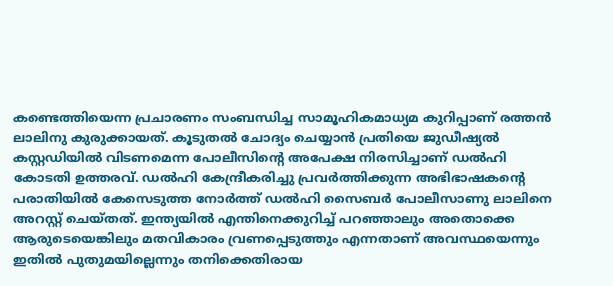കണ്ടെത്തിയെന്ന പ്രചാരണം സംബന്ധിച്ച സാമൂഹികമാധ്യമ കുറിപ്പാണ് രത്തന്‍ ലാലിനു കുരുക്കായത്. കൂടുതല്‍ ചോദ്യം ചെയ്യാന്‍ പ്രതിയെ ജുഡീഷ്യല്‍ കസ്റ്റഡിയില്‍ വിടണമെന്ന പോലീസിന്റെ അപേക്ഷ നിരസിച്ചാണ് ഡല്‍ഹി കോടതി ഉത്തരവ്. ഡല്‍ഹി കേന്ദ്രീകരിച്ചു പ്രവര്‍ത്തിക്കുന്ന അഭിഭാഷകന്റെ പരാതിയില്‍ കേസെടുത്ത നോര്‍ത്ത് ഡല്‍ഹി സൈബര്‍ പോലീസാണു ലാലിനെ അറസ്റ്റ് ചെയ്തത്. ഇന്ത്യയില്‍ എന്തിനെക്കുറിച്ച് പറഞ്ഞാലും അതൊക്കെ ആരുടെയെങ്കിലും മതവികാരം വ്രണപ്പെടുത്തും എന്നതാണ് അവസ്ഥയെന്നും ഇതില്‍ പുതുമയില്ലെന്നും തനിക്കെതിരായ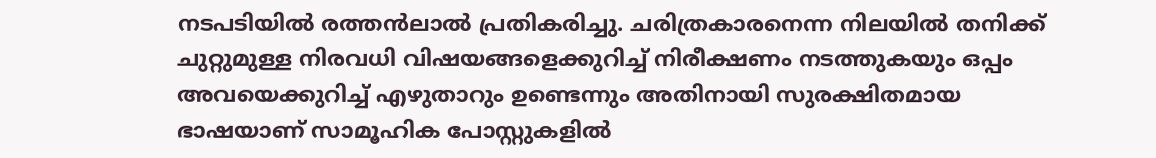നടപടിയില്‍ രത്തന്‍ലാല്‍ പ്രതികരിച്ചു. ചരിത്രകാരനെന്ന നിലയില്‍ തനിക്ക് ചുറ്റുമുള്ള നിരവധി വിഷയങ്ങളെക്കുറിച്ച് നിരീക്ഷണം നടത്തുകയും ഒപ്പം അവയെക്കുറിച്ച് എഴുതാറും ഉണ്ടെന്നും അതിനായി സുരക്ഷിതമായ ഭാഷയാണ് സാമൂഹിക പോസ്റ്റുകളില്‍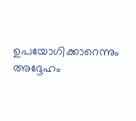ഉപയോഗിക്കാറെന്നും അദ്ദേഹം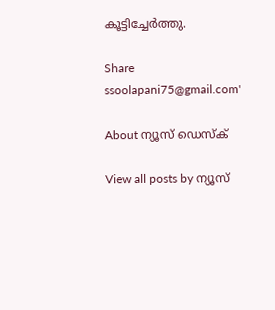കൂട്ടിച്ചേര്‍ത്തു.

Share
ssoolapani75@gmail.com'

About ന്യൂസ് ഡെസ്ക്

View all posts by ന്യൂസ്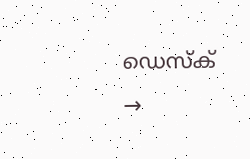ഡെസ്ക് →